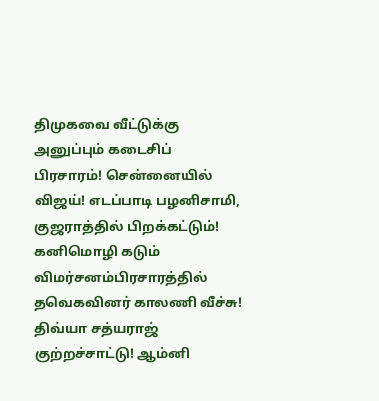திமுகவை வீட்டுக்கு அனுப்பும் கடைசிப் பிரசாரம்! சென்னையில் விஜய்! எடப்பாடி பழனிசாமி, குஜராத்தில் பிறக்கட்டும்! கனிமொழி கடும் விமர்சனம்பிரசாரத்தில் தவெகவினர் காலணி வீச்சு! திவ்யா சத்யராஜ் குற்றச்சாட்டு! ஆம்னி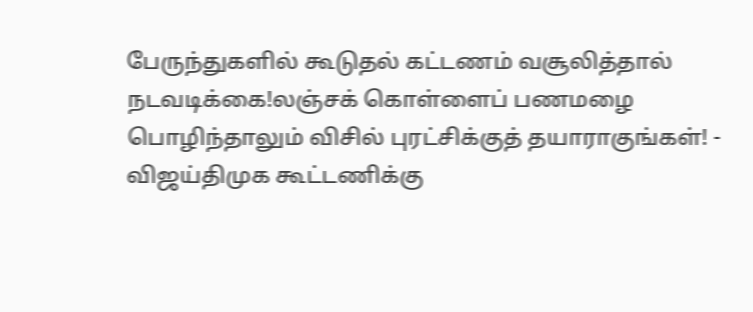பேருந்துகளில் கூடுதல் கட்டணம் வசூலித்தால் நடவடிக்கை!லஞ்சக் கொள்ளைப் பணமழை பொழிந்தாலும் விசில் புரட்சிக்குத் தயாராகுங்கள்! - விஜய்திமுக கூட்டணிக்கு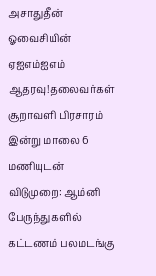அசாதுதீன் ஓவைசியின் ஏஐஎம்ஐஎம் ஆதரவு!தலைவர்கள் சூறாவளி பிரசாரம் இன்று மாலை 6 மணியுடன் விடுமுறை: ஆம்னி பேருந்துகளில் கட்டணம் பலமடங்கு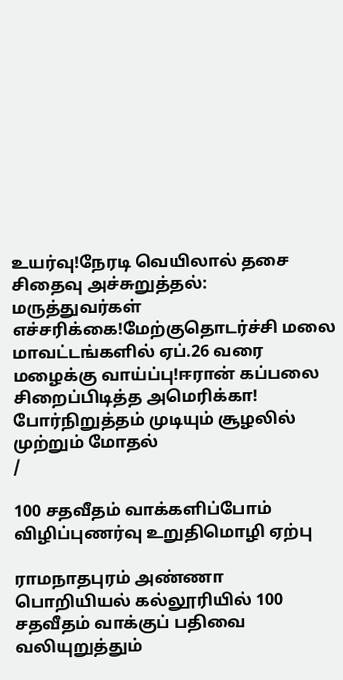உயர்வு!நேரடி வெயிலால் தசை சிதைவு அச்சுறுத்தல்: மருத்துவர்கள் எச்சரிக்கை!மேற்குதொடர்ச்சி மலை மாவட்டங்களில் ஏப்.26 வரை மழைக்கு வாய்ப்பு!ஈரான் கப்பலை சிறைப்பிடித்த அமெரிக்கா! போர்நிறுத்தம் முடியும் சூழலில் முற்றும் மோதல்
/

100 சதவீதம் வாக்களிப்போம் விழிப்புணர்வு உறுதிமொழி ஏற்பு

ராமநாதபுரம் அண்ணா பொறியியல் கல்லூரியில் 100 சதவீதம் வாக்குப் பதிவை வலியுறுத்தும்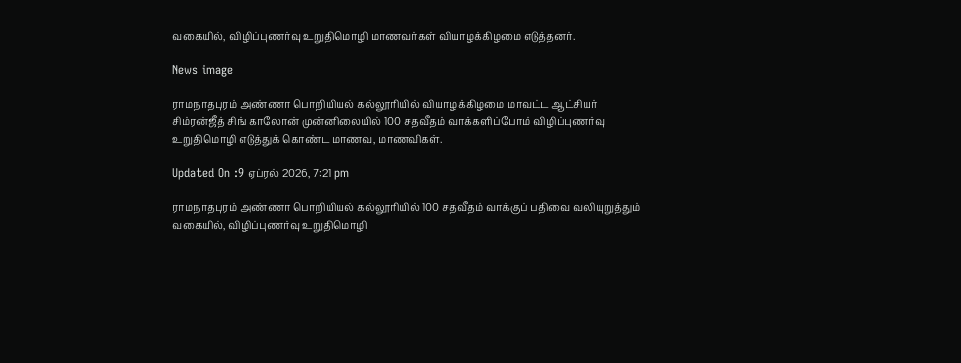வகையில், விழிப்புணர்வு உறுதிமொழி மாணவர்கள் வியாழக்கிழமை எடுத்தனர்.

News image

ராமநாதபுரம் அண்ணா பொறியியல் கல்லூரியில் வியாழக்கிழமை மாவட்ட ஆட்சியர் சிம்ரன்ஜீத் சிங் காலோன் முன்னிலையில் 100 சதவீதம் வாக்களிப்போம் விழிப்புணர்வு உறுதிமொழி எடுத்துக் கொண்ட மாணவ, மாணவிகள்.

Updated On :9 ஏப்ரல் 2026, 7:21 pm

ராமநாதபுரம் அண்ணா பொறியியல் கல்லூரியில் 100 சதவீதம் வாக்குப் பதிவை வலியுறுத்தும் வகையில், விழிப்புணர்வு உறுதிமொழி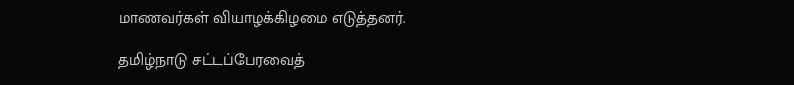மாணவர்கள் வியாழக்கிழமை எடுத்தனர்.

தமிழ்நாடு சட்டப்பேரவைத்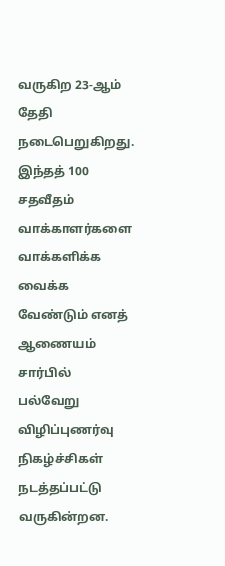வருகிற 23-ஆம் தேதி நடைபெறுகிறது. இந்தத் 100 சதவீதம் வாக்காளர்களை வாக்களிக்க வைக்க வேண்டும் எனத் ஆணையம் சார்பில் பல்வேறு விழிப்புணர்வு நிகழ்ச்சிகள் நடத்தப்பட்டு வருகின்றன.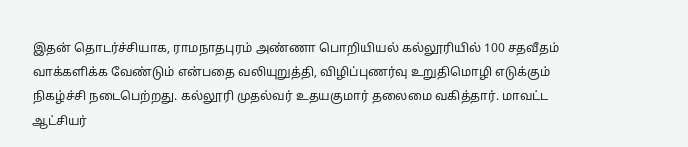இதன் தொடர்ச்சியாக, ராமநாதபுரம் அண்ணா பொறியியல் கல்லூரியில் 100 சதவீதம் வாக்களிக்க வேண்டும் என்பதை வலியுறுத்தி, விழிப்புணர்வு உறுதிமொழி எடுக்கும் நிகழ்ச்சி நடைபெற்றது. கல்லூரி முதல்வர் உதயகுமார் தலைமை வகித்தார். மாவட்ட ஆட்சியர்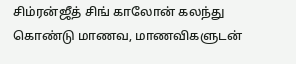சிம்ரன்ஜீத் சிங் காலோன் கலந்து கொண்டு மாணவ, மாணவிகளுடன்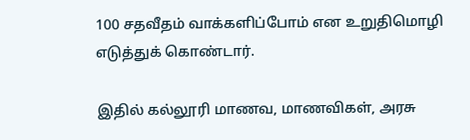100 சதவீதம் வாக்களிப்போம் என உறுதிமொழி எடுத்துக் கொண்டார்.

இதில் கல்லூரி மாணவ, மாணவிகள், அரசு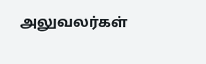அலுவலர்கள்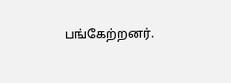பங்கேற்றனர்.